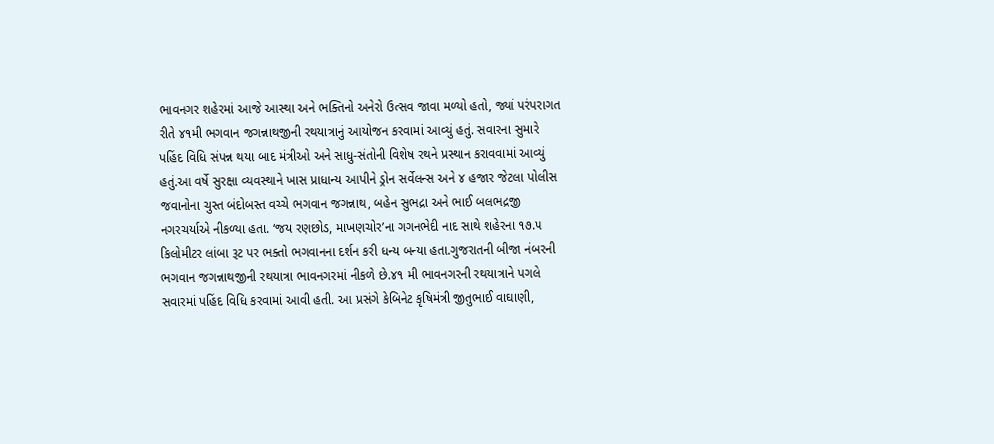ભાવનગર શહેરમાં આજે આસ્થા અને ભક્તિનો અનેરો ઉત્સવ જાવા મળ્યો હતો, જ્યાં પરંપરાગત રીતે ૪૧મી ભગવાન જગન્નાથજીની રથયાત્રાનું આયોજન કરવામાં આવ્યું હતું. સવારના સુમારે પહિંદ વિધિ સંપન્ન થયા બાદ મંત્રીઓ અને સાધુ-સંતોની વિશેષ રથને પ્રસ્થાન કરાવવામાં આવ્યું હતું.આ વર્ષે સુરક્ષા વ્યવસ્થાને ખાસ પ્રાધાન્ય આપીને ડ્રોન સર્વેલન્સ અને ૪ હજાર જેટલા પોલીસ જવાનોના ચુસ્ત બંદોબસ્ત વચ્ચે ભગવાન જગન્નાથ, બહેન સુભદ્રા અને ભાઈ બલભદ્રજી નગરચર્યાએ નીકળ્યા હતા. ‘જય રણછોડ, માખણચોર’ના ગગનભેદી નાદ સાથે શહેરના ૧૭.૫ કિલોમીટર લાંબા રૂટ પર ભક્તો ભગવાનના દર્શન કરી ધન્ય બન્યા હતા.ગુજરાતની બીજા નંબરની ભગવાન જગન્નાથજીની રથયાત્રા ભાવનગરમાં નીકળે છે.૪૧ મી ભાવનગરની રથયાત્રાને પગલે સવારમાં પહિંદ વિધિ કરવામાં આવી હતી. આ પ્રસંગે કેબિનેટ કૃષિમંત્રી જીતુભાઈ વાઘાણી,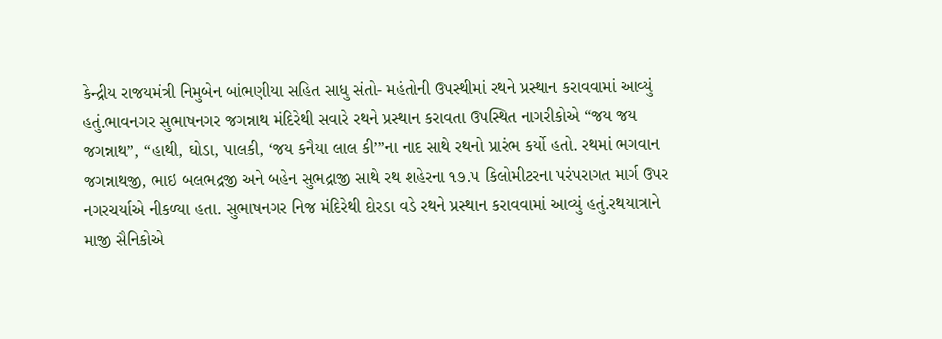કેન્દ્રીય રાજયમંત્રી નિમુબેન બાંભણીયા સહિત સાધુ સંતો- મહંતોની ઉપસ્થીમાં રથને પ્રસ્થાન કરાવવામાં આવ્યું હતું.ભાવનગર સુભાષનગર જગન્નાથ મંદિરેથી સવારે રથને પ્રસ્થાન કરાવતા ઉપસ્થિત નાગરીકોએ “જય જય જગન્નાથ”, “હાથી, ઘોડા, પાલકી, ‘જય કનૈયા લાલ કી’”ના નાદ સાથે રથનો પ્રારંભ કર્યો હતો. રથમાં ભગવાન જગન્નાથજી, ભાઇ બલભદ્રજી અને બહેન સુભદ્રાજી સાથે રથ શહેરના ૧૭.૫ કિલોમીટરના પરંપરાગત માર્ગ ઉપર નગરચર્યાએ નીકળ્યા હતા. સુભાષનગર નિજ મંદિરેથી દોરડા વડે રથને પ્રસ્થાન કરાવવામાં આવ્યું હતું.રથયાત્રાને માજી સૈનિકોએ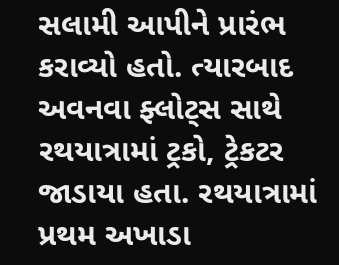સલામી આપીને પ્રારંભ કરાવ્યો હતો. ત્યારબાદ અવનવા ફ્લોટ્સ સાથે રથયાત્રામાં ટ્રકો, ટ્રેકટર જાડાયા હતા. રથયાત્રામાં પ્રથમ અખાડા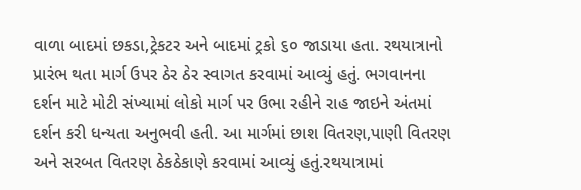વાળા બાદમાં છકડા,ટ્રેકટર અને બાદમાં ટ્રકો ૬૦ જાડાયા હતા. રથયાત્રાનો પ્રારંભ થતા માર્ગ ઉપર ઠેર ઠેર સ્વાગત કરવામાં આવ્યું હતું. ભગવાનના દર્શન માટે મોટી સંખ્યામાં લોકો માર્ગ પર ઉભા રહીને રાહ જાઇને અંતમાં દર્શન કરી ધન્યતા અનુભવી હતી. આ માર્ગમાં છાશ વિતરણ,પાણી વિતરણ અને સરબત વિતરણ ઠેકઠેકાણે કરવામાં આવ્યું હતું.રથયાત્રામાં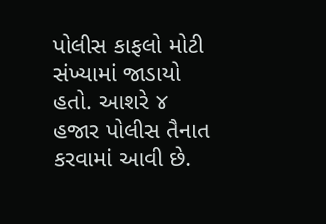પોલીસ કાફલો મોટી સંખ્યામાં જાડાયો હતો. આશરે ૪ હજાર પોલીસ તૈનાત કરવામાં આવી છે.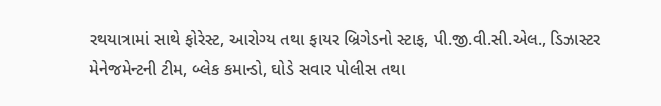રથયાત્રામાં સાથે ફોરેસ્ટ, આરોગ્ય તથા ફાયર બ્રિગેડનો સ્ટાફ, પી.જી.વી.સી.એલ., ડિઝાસ્ટર મેનેજમેન્ટની ટીમ, બ્લેક કમાન્ડો, ઘોડે સવાર પોલીસ તથા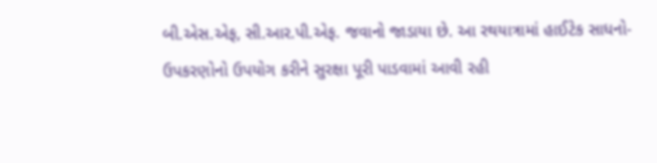બી.એસ.એફ, સી.આર.પી.એફ. જવાનો જાડાયા છે. આ રથયાત્રામાં હાઈટેક સાધનો-ઉપકરણોનો ઉપયોગ કરીને સુરક્ષા પૂરી પાડવામાં આવી રહી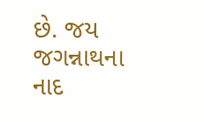છે. જય જગન્નાથના નાદ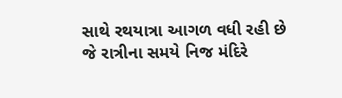સાથે રથયાત્રા આગળ વધી રહી છે જે રાત્રીના સમયે નિજ મંદિરે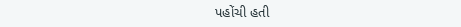પહોંચી હતી